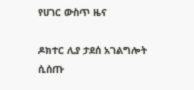የሀገር ውስጥ ዜና

ዶክተር ሊያ ታደሰ አገልግሎት ሲሰጡ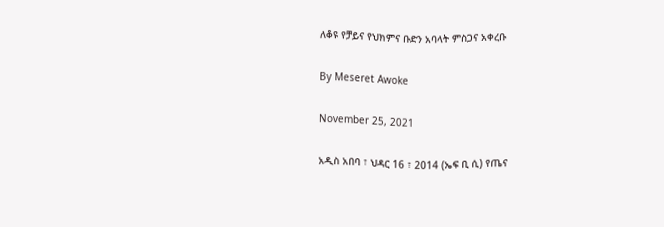ለቆዩ የቻይና የህክምና ቡድን አባላት ምስጋና አቀረቡ

By Meseret Awoke

November 25, 2021

አዲስ አበባ ፣ ህዳር 16 ፣ 2014 (ኤፍ ቢ ሲ) የጤና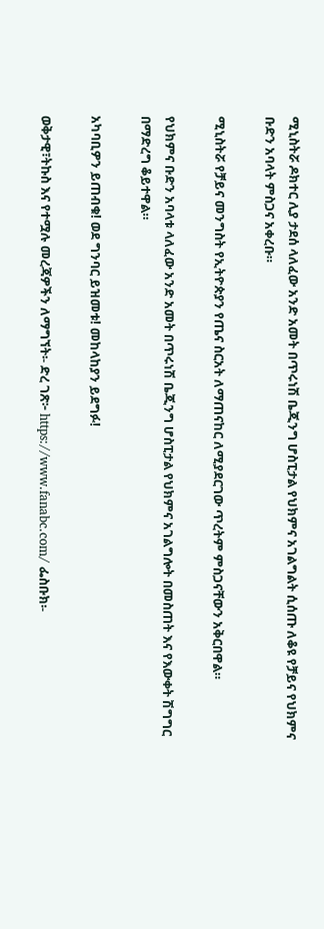ሚኒስትሯ ዶክተር ሊያ ታደሰ ላለፈው አንድ አመት በጥሩነሽ ቤጂንግ ሆስፒታል የህክምና አገልግልት ሲሰጡ ለቆዩ የቻይና የህክምና ቡድን አባላት ምስጋና አቀረቡ።

ሚኒስትሯ የቻይና መንግስት የኢትዮጵያን የጤና ስርአት ለማጠናከር ለሚያደርገው ጥረትም ምስጋናቸውን አቅርበዋል።

የህክምና ቡድን አባላቱ ላለፈው አንድ አመት በጥሩነሽ ቤጂንግ ሆስፒታል የህክምና አገልግሎት በመስጠት እና የእውቀት ሽግግር በማድረግ ቆይተዋል።

አካባቢዎን ይጠብቁ! ወደ ግንባር ይዝመቱ! መከላከያን ይደግፉ!

ወቅታዊ፣ትኩስ እና የተሟሉ መረጃዎችን ለማግኘት፡- ድረ ገጽ፦ https://www.fanabc.com/ ፌስቡክ፡-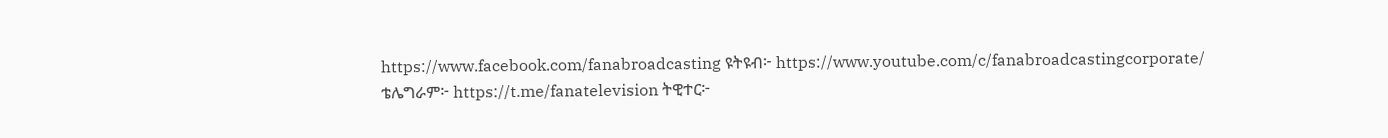https://www.facebook.com/fanabroadcasting ዩትዩብ፦ https://www.youtube.com/c/fanabroadcastingcorporate/ ቴሌግራም፦ https://t.me/fanatelevision ትዊተር፦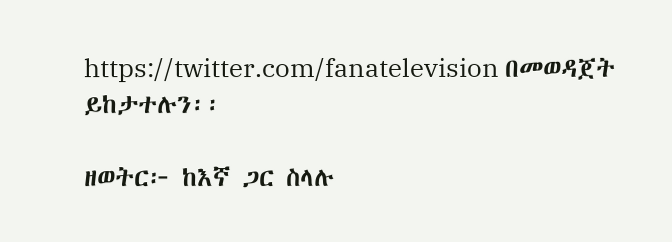https://twitter.com/fanatelevision በመወዳጀት ይከታተሉን፡፡

ዘወትር፦ ከእኛ ጋር ስላሉ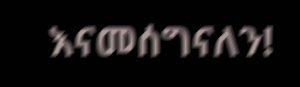እናመሰግናለን!